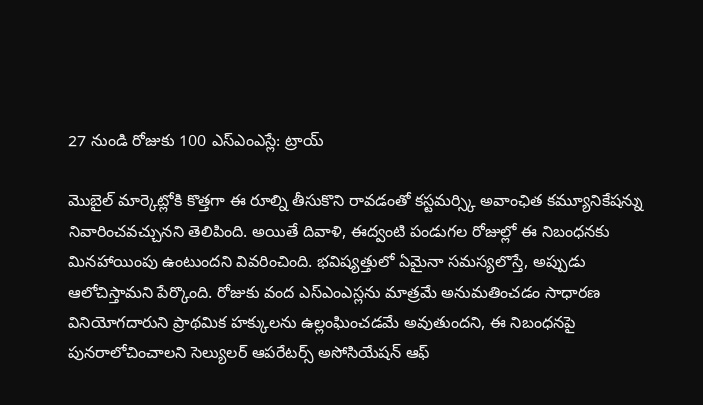27 నుండి రోజుకు 100 ఎస్ఎంఎస్లే: ట్రాయ్

మొబైల్ మార్కెట్లోకి కొత్తగా ఈ రూల్ని తీసుకొని రావడంతో కస్టమర్స్కి అవాంఛిత కమ్యూనికేషన్ను నివారించవచ్చునని తెలిపింది. అయితే దివాళి, ఈద్వంటి పండుగల రోజుల్లో ఈ నిబంధనకు మినహాయింపు ఉంటుందని వివరించింది. భవిష్యత్తులో ఏమైనా సమస్యలొస్తే, అప్పుడు ఆలోచిస్తామని పేర్కొంది. రోజుకు వంద ఎస్ఎంఎస్లను మాత్రమే అనుమతించడం సాధారణ వినియోగదారుని ప్రాథమిక హక్కులను ఉల్లంఘించడమే అవుతుందని, ఈ నిబంధనపై పునరాలోచించాలని సెల్యులర్ ఆపరేటర్స్ అసోసియేషన్ ఆఫ్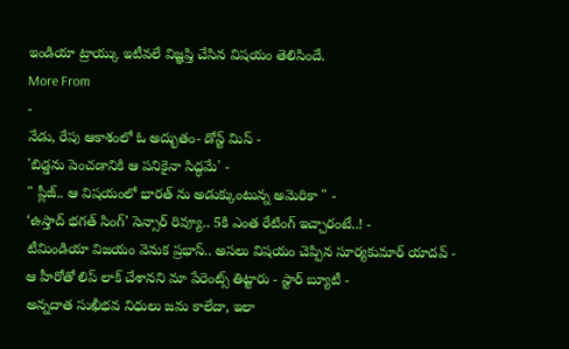ఇండియా ట్రాయ్కు ఇటీవలే విజ్ఞప్తి చేసిన విషయం తెలిసిందే.
More From
-
నేడు, రేపు ఆకాశంలో ఓ అద్భుతం- డోన్ట్ మిస్ -
'బిడ్డను పెంచడానికి ఆ పనికైనా సిద్ధమే' -
" ప్లీజ్.. ఆ విషయంలో భారత్ ను అడుక్కుంటున్న అమెరికా " -
‘ఉస్తాద్ భగత్ సింగ్’ సెన్సార్ రివ్యూ.. 5కి ఎంత రేటింగ్ ఇచ్చారంటే..! -
టీమిండియా విజయం వెనుక ప్రభాస్.. అసలు విషయం చెప్పిన సూర్యకుమార్ యాదవ్ -
ఆ హీరోతో లిప్ లాక్ చేశానని మా పేరెంట్స్ తిట్టారు - స్టార్ బ్యూటీ -
అన్నదాత సుఖీభవ నిధులు జమ కాలేదా, ఇలా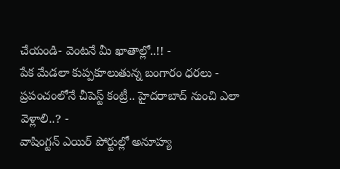చేయండి- వెంటనే మీ ఖాతాల్లో..!! -
పేక మేడలా కుప్పకూలుతున్న బంగారం ధరలు -
ప్రపంచంలోనే చీపెస్ట్ కంట్రీ.. హైదరాబాద్ నుంచి ఎలా వెళ్లాలి..? -
వాషింగ్టన్ ఎయిర్ పోర్టుల్లో అనూహ్య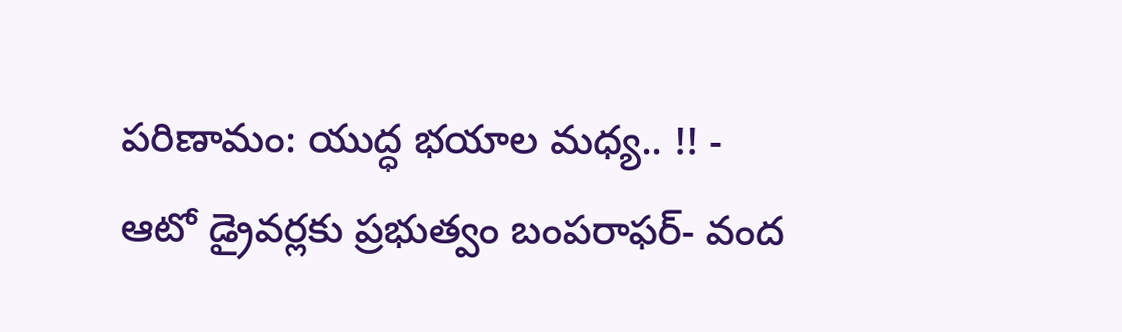పరిణామం: యుద్ధ భయాల మధ్య.. !! -
ఆటో డ్రైవర్లకు ప్రభుత్వం బంపరాఫర్- వంద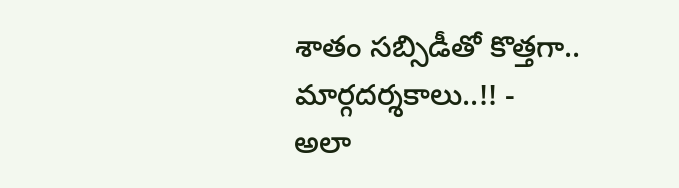శాతం సబ్సిడీతో కొత్తగా.. మార్గదర్శకాలు..!! -
అలా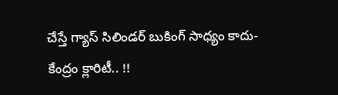చేస్తే గ్యాస్ సిలిండర్ బుకింగ్ సాధ్యం కాదు- కేంద్రం క్లారిటీ.. !!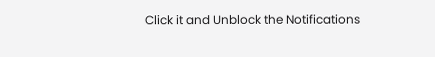Click it and Unblock the Notifications